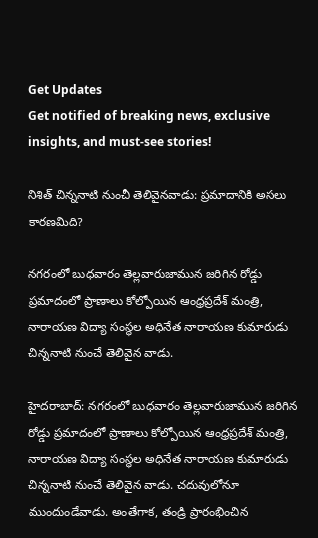Get Updates
Get notified of breaking news, exclusive insights, and must-see stories!

నిశిత్ చిన్ననాటి నుంచీ తెలివైనవాడు: ప్రమాదానికి అసలు కారణమిది?

నగరంలో బుధవారం తెల్లవారుజామున జరిగిన రోడ్డు ప్రమాదంలో ప్రాణాలు కోల్పోయిన ఆంధ్రప్రదేశ్ మంత్రి, నారాయణ విద్యా సంస్థల అధినేత నారాయణ కుమారుడు చిన్ననాటి నుంచే తెలివైన వాడు.

హైదరాబాద్: నగరంలో బుధవారం తెల్లవారుజామున జరిగిన రోడ్డు ప్రమాదంలో ప్రాణాలు కోల్పోయిన ఆంధ్రప్రదేశ్ మంత్రి, నారాయణ విద్యా సంస్థల అధినేత నారాయణ కుమారుడు చిన్ననాటి నుంచే తెలివైన వాడు. చదువులోనూ ముందుండేవాడు. అంతేగాక, తండ్రి ప్రారంభించిన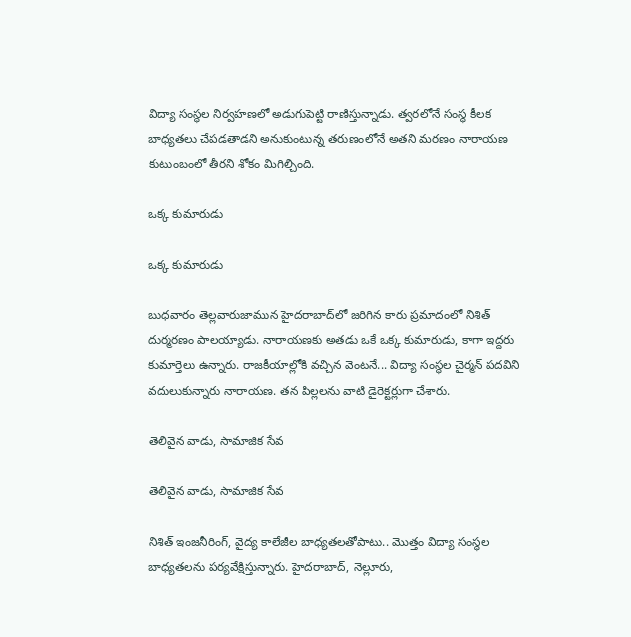విద్యా సంస్థల నిర్వహణలో అడుగుపెట్టి రాణిస్తున్నాడు. త్వరలోనే సంస్థ కీలక బాధ్యతలు చేపడతాడని అనుకుంటున్న తరుణంలోనే అతని మరణం నారాయణ కుటుంబంలో తీరని శోకం మిగిల్చింది.

ఒక్క కుమారుడు

ఒక్క కుమారుడు

బుధవారం తెల్లవారుజామున హైదరాబాద్‌లో జరిగిన కారు ప్రమాదంలో నిశిత్‌ దుర్మరణం పాలయ్యాడు. నారాయణకు అతడు ఒకే ఒక్క కుమారుడు, కాగా ఇద్దరు కుమార్తెలు ఉన్నారు. రాజకీయాల్లోకి వచ్చిన వెంటనే... విద్యా సంస్థల చైర్మన్‌ పదవిని వదులుకున్నారు నారాయణ. తన పిల్లలను వాటి డైరెక్టర్లుగా చేశారు.

తెలివైన వాడు, సామాజిక సేవ

తెలివైన వాడు, సామాజిక సేవ

నిశిత్‌ ఇంజనీరింగ్‌, వైద్య కాలేజీల బాధ్యతలతోపాటు.. మొత్తం విద్యా సంస్థల బాధ్యతలను పర్యవేక్షిస్తున్నారు. హైదరాబాద్‌, నెల్లూరు,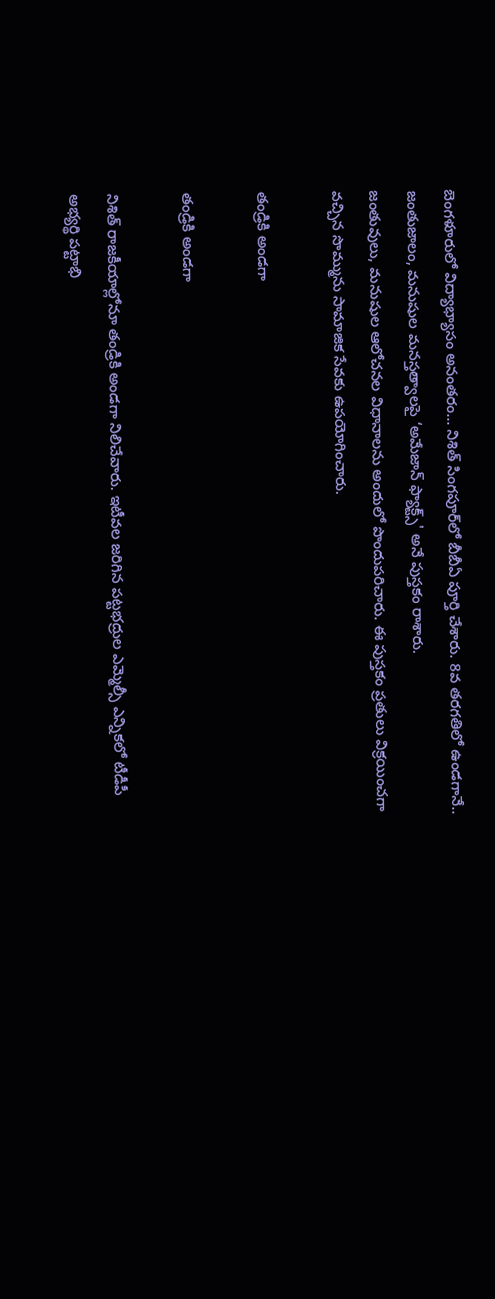బెంగళూరులో విద్యాభ్యాసం అనంతరం... నిశిత్‌ సింగపూర్‌లో బీబీఏ పూర్తి చేశారు. 8వ తరగతిలో ఉండగానే.. జంతుజాలం, మనుషుల మనస్తత్వాలపై ‘అమేజాన్‌ ఫ్యాక్ట్స్‌' అనే పుస్తకం రాశారు.
జంతువులు, మనుషుల ఆలోచనల విధానాలను అందులో పొందుపరిచారు. ఈ పుస్తకం ప్రతులు విక్రయించగా వచ్చిన సొమ్మును సామాజిక సేవకు ఉపయోగించారు.

తండ్రికి అండగా

తండ్రికి అండగా

నిశిత్‌ రాజకీయాల్లోనూ తండ్రికి అండగా నిలిచేవారు. ఇటీవల జరిగిన పట్టభద్రుల ఎమ్మెల్సీ ఎన్నికలో టీడీపీ అభ్యర్థి పట్టాభి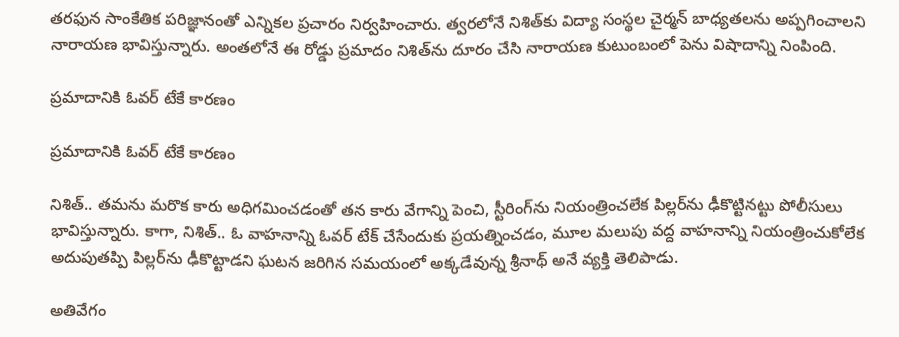తరఫున సాంకేతిక పరిజ్ఞానంతో ఎన్నికల ప్రచారం నిర్వహించారు. త్వరలోనే నిశిత్‌కు విద్యా సంస్థల చైర్మన్‌ బాధ్యతలను అప్పగించాలని నారాయణ భావిస్తున్నారు. అంతలోనే ఈ రోడ్డు ప్రమాదం నిశిత్‌ను దూరం చేసి నారాయణ కుటుంబంలో పెను విషాదాన్ని నింపింది.

ప్రమాదానికి ఓవర్ టేకే కారణం

ప్రమాదానికి ఓవర్ టేకే కారణం

నిశిత్‌.. తమను మరొక కారు అధిగమించడంతో తన కారు వేగాన్ని పెంచి, స్టీరింగ్‌ను నియంత్రించలేక పిల్లర్‌ను ఢీకొట్టినట్టు పోలీసులు భావిస్తున్నారు. కాగా, నిశిత్.. ఓ వాహనాన్ని ఓవర్ టేక్ చేసేందుకు ప్రయత్నించడం, మూల మలుపు వద్ద వాహనాన్ని నియంత్రించుకోలేక అదుపుతప్పి పిల్లర్‌ను ఢీకొట్టాడని ఘటన జరిగిన సమయంలో అక్కడేవున్న శ్రీనాథ్ అనే వ్యక్తి తెలిపాడు.

అతివేగం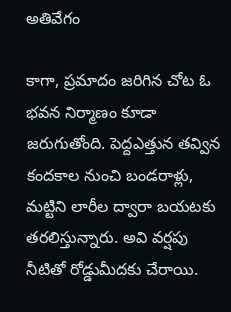అతివేగం

కాగా, ప్రమాదం జరిగిన చోట ఓ భవన నిర్మాణం కూడా జరుగుతోంది. పెద్దఎత్తున తవ్విన కందకాల నుంచి బండరాళ్లు, మట్టిని లారీల ద్వారా బయటకు తరలిస్తున్నారు. అవి వర్షపు నీటితో రోడ్డుమీదకు చేరాయి.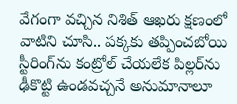వేగంగా వచ్చిన నిశిత్‌ ఆఖరు క్షణంలో వాటిని చూసి.. పక్కకు తప్పించబోయి స్టీరింగ్‌ను కంట్రోల్‌ చేయలేక పిల్లర్‌ను ఢీకొట్టి ఉండవచ్చనే అనుమానాలూ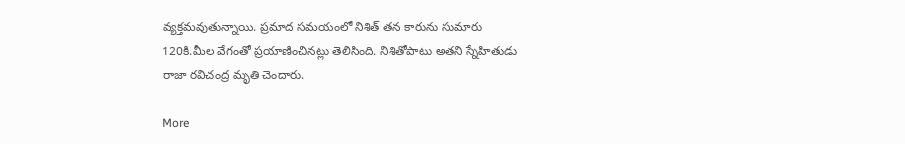వ్యక్తమవుతున్నాయి. ప్రమాద సమయంలో నిశిత్ తన కారును సుమారు 120కి.మీల వేగంతో ప్రయాణించినట్లు తెలిసింది. నిశితోపాటు అతని స్నేహితుడు రాజా రవిచంద్ర మృతి చెందారు.

More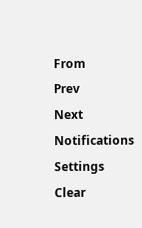From
Prev
Next
Notifications
Settings
Clear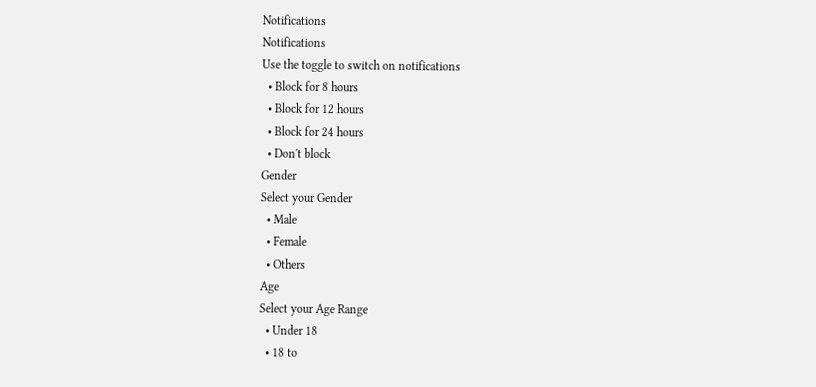Notifications
Notifications
Use the toggle to switch on notifications
  • Block for 8 hours
  • Block for 12 hours
  • Block for 24 hours
  • Don't block
Gender
Select your Gender
  • Male
  • Female
  • Others
Age
Select your Age Range
  • Under 18
  • 18 to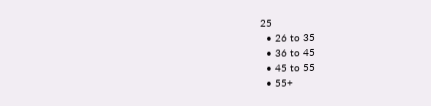25
  • 26 to 35
  • 36 to 45
  • 45 to 55
  • 55+